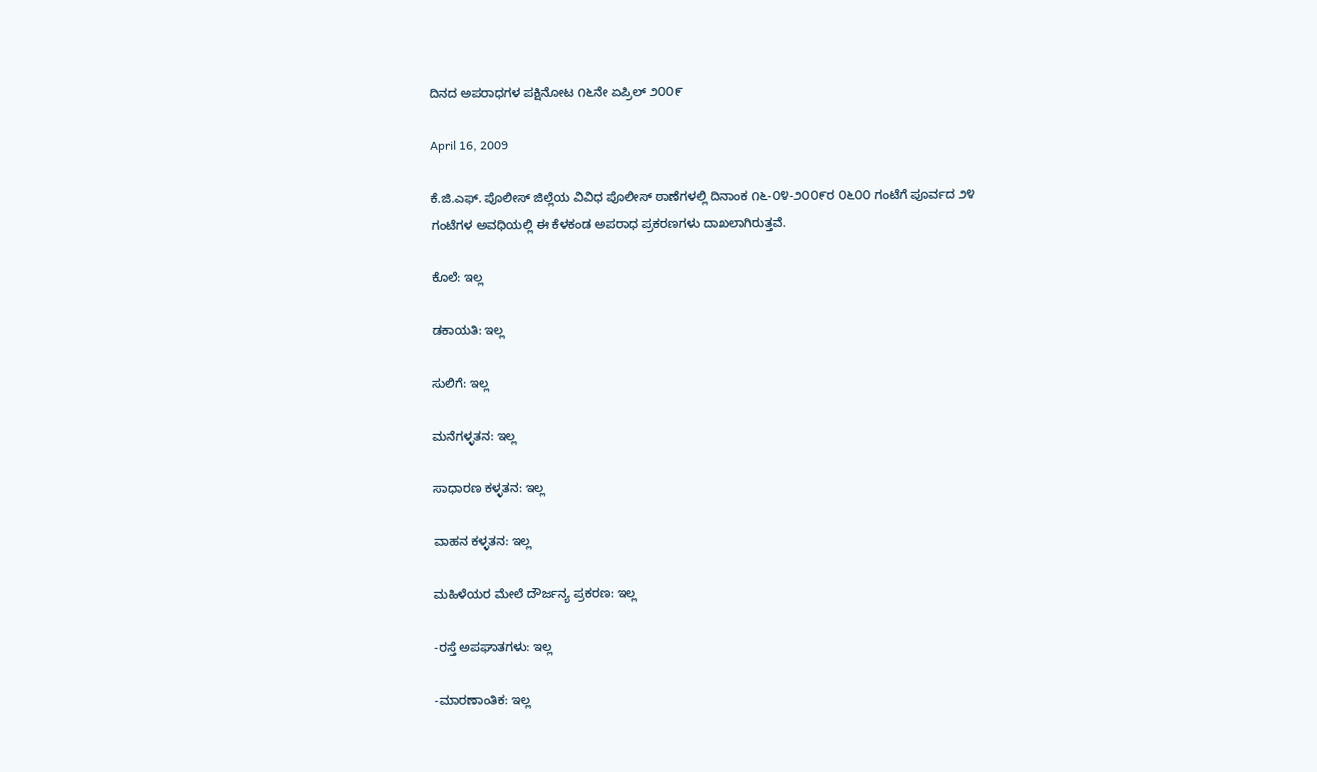ದಿನದ ಅಪರಾಧಗಳ ಪಕ್ಷಿನೋಟ ೧೬ನೇ ಏಪ್ರಿಲ್‌ ೨೦೦೯

April 16, 2009

ಕೆ.ಜಿ.ಎಫ್. ಪೊಲೀಸ್ ಜಿಲ್ಲೆಯ ವಿವಿಧ ಪೊಲೀಸ್ ಠಾಣೆಗಳಲ್ಲಿ ದಿನಾಂಕ ೧೬-೦೪-೨೦೦೯ರ ೦೬೦೦ ಗಂಟೆಗೆ ಪೂರ್ವದ ೨೪ ಗಂಟೆಗಳ ಅವಧಿಯಲ್ಲಿ ಈ ಕೆಳಕಂಡ ಅಪರಾಧ ಪ್ರಕರಣಗಳು ದಾಖಲಾಗಿರುತ್ತವೆ.

ಕೊಲೆ: ಇಲ್ಲ

ಡಕಾಯತಿ: ಇಲ್ಲ

ಸುಲಿಗೆ: ಇಲ್ಲ

ಮನೆಗಳ್ಳತನ: ಇಲ್ಲ

ಸಾಧಾರಣ ಕಳ್ಳತನ: ಇಲ್ಲ

ವಾಹನ ಕಳ್ಳತನ: ಇಲ್ಲ

ಮಹಿಳೆಯರ ಮೇಲೆ ದೌರ್ಜನ್ಯ ಪ್ರಕರಣ: ಇಲ್ಲ

-ರಸ್ತೆ ಅಪಘಾತಗಳು: ಇಲ್ಲ

-ಮಾರಣಾಂತಿಕ: ಇಲ್ಲ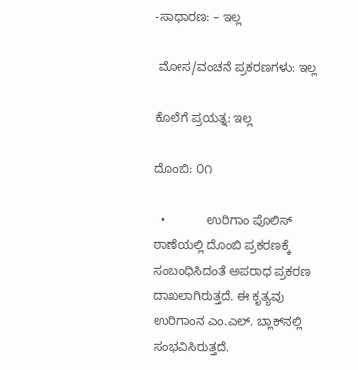-ಸಾಧಾರಣ: – ಇಲ್ಲ

 ಮೋಸ/ವಂಚನೆ ಪ್ರಕರಣಗಳು: ಇಲ್ಲ

ಕೊಲೆಗೆ ಪ್ರಯತ್ನ: ಇಲ್ಲ

ದೊಂಬಿ: ೦೧

  •            ಉರಿಗಾಂ ಪೊಲಿಸ್‌ ಠಾಣೆಯಲ್ಲಿ ದೊಂಬಿ ಪ್ರಕರಣಕ್ಕೆ ಸಂಬಂಧಿಸಿದಂತೆ ಅಪರಾಧ ಪ್ರಕರಣ ದಾಖಲಾಗಿರುತ್ತದೆ. ಈ ಕೃತ್ಯವು ಉರಿಗಾಂನ ಎಂ.ಎಲ್‌. ಬ್ಲಾಕ್‌ನಲ್ಲಿ ಸಂಭವಿಸಿರುತ್ತದೆ.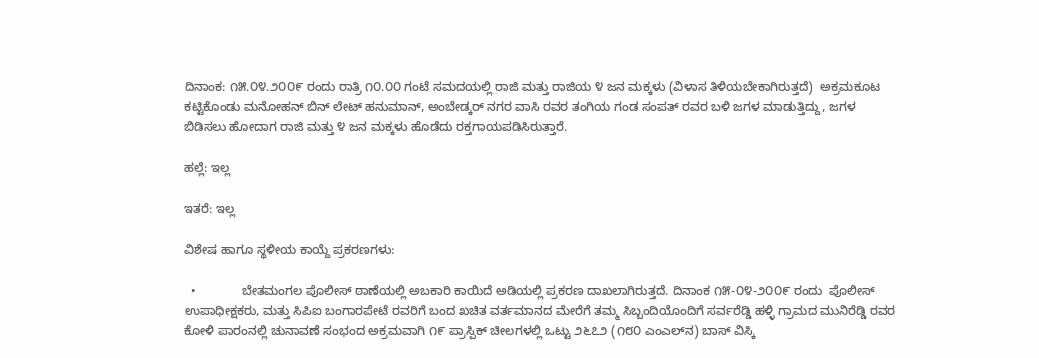ದಿನಾಂಕ: ೧೫.೦೪.೨೦೦೯ ರಂದು ರಾತ್ರಿ ೧೦.೦೦ ಗಂಟೆ ಸಮದಯಲ್ಲಿ ರಾಜಿ ಮತ್ತು ರಾಜಿಯ ೪ ಜನ ಮಕ್ಕಳು (ವಿಳಾಸ ತಿಳಿಯಬೇಕಾಗಿರುತ್ತದೆ)  ಅಕ್ರಮಕೂಟ ಕಟ್ಟಿಕೊಂಡು ಮನೋಹನ್‌ ಬಿನ್‌ ಲೇಟ್‌ ಹನುಮಾನ್‌, ಅಂಬೇಡ್ಕರ್‌ ನಗರ ವಾಸಿ ರವರ ತಂಗಿಯ ಗಂಡ ಸಂಪತ್‌ ರವರ ಬಳಿ ಜಗಳ ಮಾಡುತ್ತಿದ್ದು, ಜಗಳ ಬಿಡಿಸಲು ಹೋದಾಗ ರಾಜಿ ಮತ್ತು ೪ ಜನ ಮಕ್ಕಳು ಹೊಡೆದು ರಕ್ತಗಾಯಪಡಿಸಿರುತ್ತಾರೆ.

ಹಲ್ಲೆ: ಇಲ್ಲ

ಇತರೆ: ಇಲ್ಲ

ವಿಶೇಷ ಹಾಗೂ ಸ್ಥಳೀಯ ಕಾಯ್ದೆ ಪ್ರಕರಣಗಳು:

  •             ಬೇತಮಂಗಲ ಪೊಲೀಸ್ ಠಾಣೆಯಲ್ಲಿ ಅಬಕಾರಿ ಕಾಯಿದೆ ಅಡಿಯಲ್ಲಿ ಪ್ರಕರಣ ದಾಖಲಾಗಿರುತ್ತದೆ. ದಿನಾಂಕ ೧೫-೦೪-೨೦೦೯ ರಂದು  ಪೊಲೀಸ್‌ ಉಪಾಧೀಕ್ಷಕರು, ಮತ್ತು ಸಿಪಿಐ ಬಂಗಾರಪೇಟೆ ರವರಿಗೆ ಬಂದ ಖಚಿತ ವರ್ತಮಾನದ ಮೇರೆಗೆ ತಮ್ಮ ಸಿಬ್ಬಂದಿಯೊಂದಿಗೆ ಸರ್ವರೆಡ್ಡಿ ಹಳ್ಳಿ ಗ್ರಾಮದ ಮುನಿರೆಡ್ಡಿ ರವರ ಕೋಳಿ ಪಾರಂನಲ್ಲಿ ಚುನಾವಣೆ ಸಂಭಂದ ಅಕ್ರಮವಾಗಿ ೧೯ ಪ್ರಾಸ್ಪಿಕ್‌ ಚೀಲಗಳಲ್ಲಿ ಒಟ್ಟು ೨೬೭೨ (೧೮೦ ಎಂಎಲ್‌ನ) ಬಾಸ್‌ ವಿಸ್ಕಿ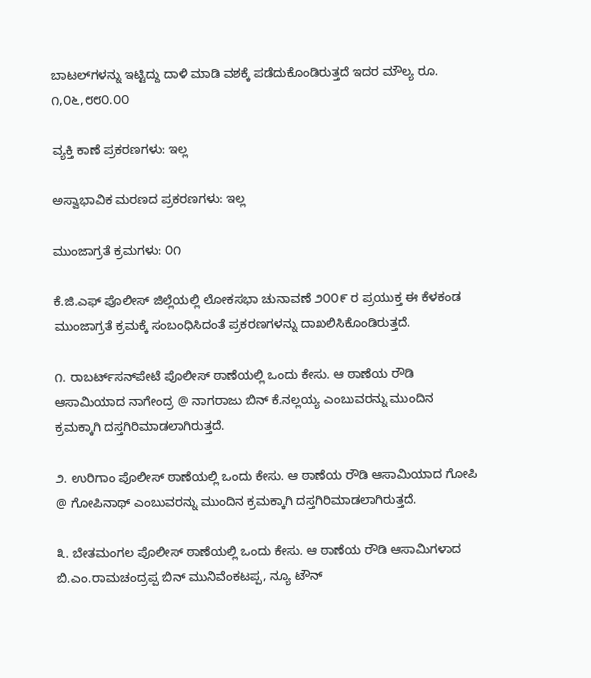ಬಾಟಲ್‌ಗಳನ್ನು ಇಟ್ಟಿದ್ದು ದಾಳಿ ಮಾಡಿ ವಶಕ್ಕೆ ಪಡೆದುಕೊಂಡಿರುತ್ತದೆ ಇದರ ಮೌಲ್ಯ ರೂ. ೧,೦೬,೮೮೦.೦೦

ವ್ಯಕ್ತಿ ಕಾಣೆ ಪ್ರಕರಣಗಳು: ಇಲ್ಲ

ಅಸ್ವಾಭಾವಿಕ ಮರಣದ ಪ್ರಕರಣಗಳು: ಇಲ್ಲ

ಮುಂಜಾಗ್ರತೆ ಕ್ರಮಗಳು: ೦೧

ಕೆ.ಜಿ.ಎಫ್ ಪೊಲೀಸ್ ಜಿಲ್ಲೆಯಲ್ಲಿ ಲೋಕಸಭಾ ಚುನಾವಣೆ ೨೦೦೯ ರ ಪ್ರಯುಕ್ತ ಈ ಕೆಳಕಂಡ ಮುಂಜಾಗ್ರತೆ ಕ್ರಮಕ್ಕೆ ಸಂಬಂಧಿಸಿದಂತೆ ಪ್ರಕರಣಗಳನ್ನು ದಾಖಲಿಸಿಕೊಂಡಿರುತ್ತದೆ.

೧. ರಾಬರ್ಟ್‌‌ಸನ್‌ಪೇಟೆ ಪೊಲೀಸ್ ಠಾಣೆಯಲ್ಲಿ ಒಂದು ಕೇಸು. ಆ ಠಾಣೆಯ ರೌಡಿ ಆಸಾಮಿಯಾದ ನಾಗೇಂದ್ರ @ ನಾಗರಾಜು ಬಿನ್ ಕೆ.ನಲ್ಲಯ್ಯ ಎಂಬುವರನ್ನು ಮುಂದಿನ ಕ್ರಮಕ್ಕಾಗಿ ದಸ್ತಗಿರಿಮಾಡಲಾಗಿರುತ್ತದೆ.

೨. ಉರಿಗಾಂ ಪೊಲೀಸ್ ಠಾಣೆಯಲ್ಲಿ ಒಂದು ಕೇಸು. ಆ ಠಾಣೆಯ ರೌಡಿ ಆಸಾಮಿಯಾದ ಗೋಪಿ @ ಗೋಪಿನಾಥ್ ಎಂಬುವರನ್ನು ಮುಂದಿನ ಕ್ರಮಕ್ಕಾಗಿ ದಸ್ತಗಿರಿಮಾಡಲಾಗಿರುತ್ತದೆ.

೩. ಬೇತಮಂಗಲ ಪೊಲೀಸ್ ಠಾಣೆಯಲ್ಲಿ ಒಂದು ಕೇಸು. ಆ ಠಾಣೆಯ ರೌಡಿ ಆಸಾಮಿಗಳಾದ  ಬಿ.ಎಂ.ರಾಮಚಂದ್ರಪ್ಪ ಬಿನ್ ಮುನಿವೆಂಕಟಪ್ಪ, ನ್ಯೂ ಟೌನ್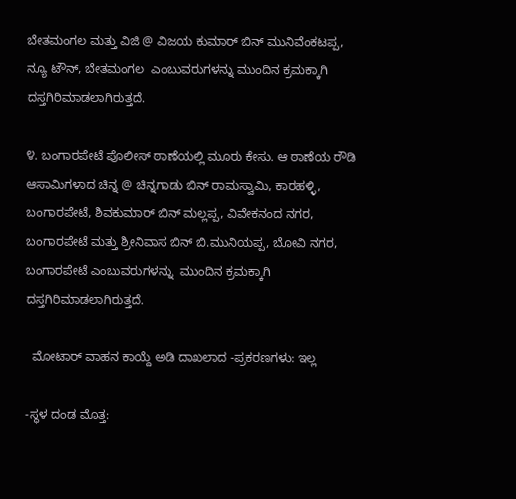ಬೇತಮಂಗಲ ಮತ್ತು ವಿಜಿ @ ವಿಜಯ ಕುಮಾರ್‍ ಬಿನ್ ಮುನಿವೆಂಕಟಪ್ಪ, ನ್ಯೂ ಟೌನ್, ಬೇತಮಂಗಲ  ಎಂಬುವರುಗಳನ್ನು ಮುಂದಿನ ಕ್ರಮಕ್ಕಾಗಿ ದಸ್ತಗಿರಿಮಾಡಲಾಗಿರುತ್ತದೆ.

೪. ಬಂಗಾರಪೇಟೆ ಪೊಲೀಸ್ ಠಾಣೆಯಲ್ಲಿ ಮೂರು ಕೇಸು. ಆ ಠಾಣೆಯ ರೌಡಿ ಆಸಾಮಿಗಳಾದ ಚಿನ್ನ @ ಚಿನ್ನಗಾಡು ಬಿನ್ ರಾಮಸ್ವಾಮಿ, ಕಾರಹಳ್ಳಿ, ಬಂಗಾರಪೇಟೆ, ಶಿವಕುಮಾರ್‍ ಬಿನ್ ಮಲ್ಲಪ್ಪ, ವಿವೇಕನಂದ ನಗರ, ಬಂಗಾರಪೇಟೆ ಮತ್ತು ಶ್ರೀನಿವಾಸ ಬಿನ್ ಬಿ.ಮುನಿಯಪ್ಪ, ಬೋವಿ ನಗರ, ಬಂಗಾರಪೇಟೆ ಎಂಬುವರುಗಳನ್ನು  ಮುಂದಿನ ಕ್ರಮಕ್ಕಾಗಿ ದಸ್ತಗಿರಿಮಾಡಲಾಗಿರುತ್ತದೆ.

  ಮೋಟಾರ್‍ ವಾಹನ ಕಾಯ್ದೆ ಅಡಿ ದಾಖಲಾದ -ಪ್ರಕರಣಗಳು: ಇಲ್ಲ

-ಸ್ಥಳ ದಂಡ ಮೊತ್ತ: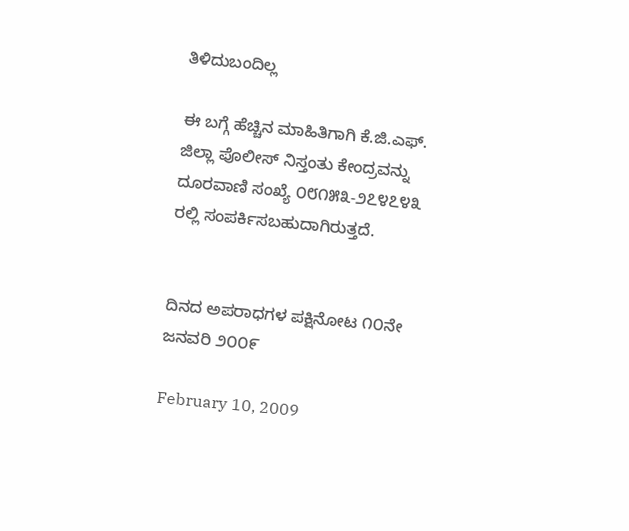ತಿಳಿದುಬಂದಿಲ್ಲ

ಈ ಬಗ್ಗೆ ಹೆಚ್ಚಿನ ಮಾಹಿತಿಗಾಗಿ ಕೆ.ಜಿ.ಎಫ್. ಜಿಲ್ಲಾ ಪೊಲೀಸ್ ನಿಸ್ತಂತು ಕೇಂದ್ರವನ್ನು ದೂರವಾಣಿ ಸಂಖ್ಯೆ ೦೮೧೫೩-೨೭೪೭೪೩ ರಲ್ಲಿ ಸಂಪರ್ಕಿಸಬಹುದಾಗಿರುತ್ತದೆ.


ದಿನದ ಅಪರಾಧಗಳ ಪಕ್ಷಿನೋಟ ೧೦ನೇ ಜನವರಿ ೨೦೦೯

February 10, 2009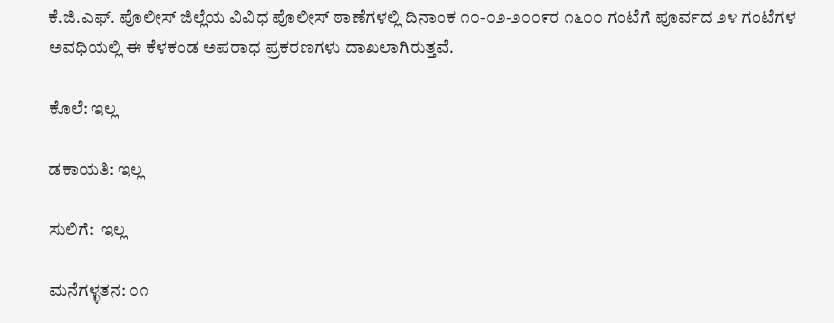ಕೆ.ಜಿ.ಎಫ್. ಪೊಲೀಸ್ ಜಿಲ್ಲೆಯ ವಿವಿಧ ಪೊಲೀಸ್ ಠಾಣೆಗಳಲ್ಲಿ ದಿನಾಂಕ ೧೦-೦೨-೨೦೦೯ರ ೧೬೦೦ ಗಂಟೆಗೆ ಪೂರ್ವದ ೨೪ ಗಂಟೆಗಳ ಅವಧಿಯಲ್ಲಿ ಈ ಕೆಳಕಂಡ ಅಪರಾಧ ಪ್ರಕರಣಗಳು ದಾಖಲಾಗಿರುತ್ತವೆ.

ಕೊಲೆ: ಇಲ್ಲ

ಡಕಾಯತಿ: ಇಲ್ಲ

ಸುಲಿಗೆ:  ಇಲ್ಲ

ಮನೆಗಳ್ಳತನ: ೦೧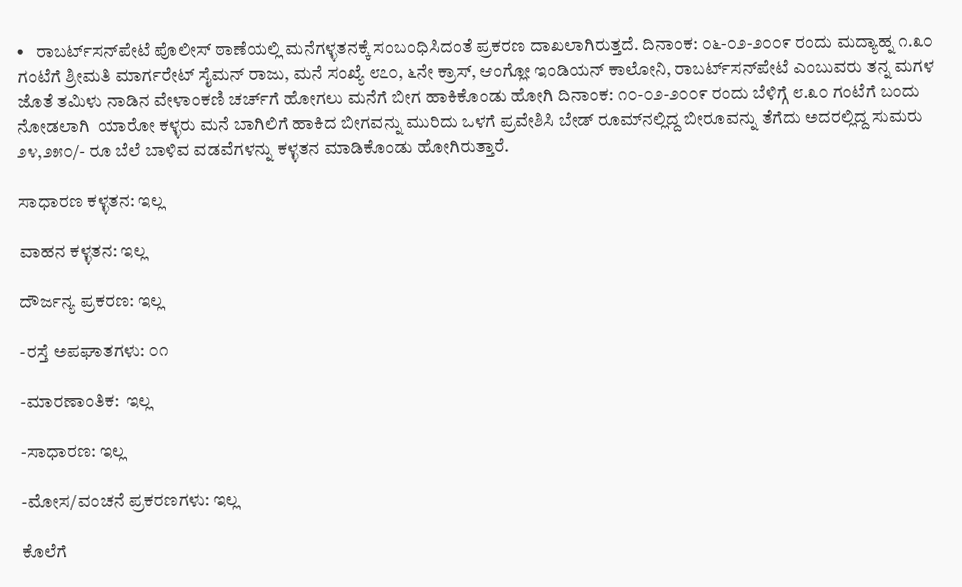•   ರಾಬರ್ಟ್‌‌ಸನ್‌ಪೇಟೆ ಪೊಲೀಸ್ ಠಾಣೆಯಲ್ಲಿ ಮನೆಗಳ್ಳತನಕ್ಕೆ ಸಂಬಂಧಿಸಿದಂತೆ ಪ್ರಕರಣ ದಾಖಲಾಗಿರುತ್ತದೆ. ದಿನಾಂಕ: ೦೬-೦೨-೨೦೦೯ ರಂದು ಮದ್ಯಾಹ್ನ ೧.೩೦ ಗಂಟೆಗೆ ಶ್ರೀಮತಿ ಮಾರ್ಗರೇಟ್ ಸೈಮನ್ ರಾಜು, ಮನೆ ಸಂಖ್ಯೆ ೮೭೦, ೬ನೇ ಕ್ರಾಸ್, ಆಂಗ್ಲೋ ಇಂಡಿಯನ್ ಕಾಲೋನಿ, ರಾಬರ್ಟ್‌‌ಸನ್‌ಪೇಟೆ ಎಂಬುವರು ತನ್ನ ಮಗಳ ಜೊತೆ ತಮಿಳು ನಾಡಿನ ವೇಳಾಂಕಣಿ ಚರ್ಚ್‌‌ಗೆ ಹೋಗಲು ಮನೆಗೆ ಬೀಗ ಹಾಕಿಕೊಂಡು ಹೋಗಿ ದಿನಾಂಕ: ೧೦-೦೨-೨೦೦೯ ರಂದು ಬೆಳಿಗ್ಗೆ ೮.೩೦ ಗಂಟೆಗೆ ಬಂದು ನೋಡಲಾಗಿ  ಯಾರೋ ಕಳ್ಳರು ಮನೆ ಬಾಗಿಲಿಗೆ ಹಾಕಿದ ಬೀಗವನ್ನು ಮುರಿದು ಒಳಗೆ ಪ್ರವೇಶಿಸಿ ಬೇಡ್ ರೂಮ್‌ನಲ್ಲಿದ್ದ ಬೀರೂವನ್ನು ತೆಗೆದು ಅದರಲ್ಲಿದ್ದ ಸುಮರು ೨೪,೨೫೦/- ರೂ ಬೆಲೆ ಬಾಳಿವ ವಡವೆಗಳನ್ನು ಕಳ್ಳತನ ಮಾಡಿಕೊಂಡು ಹೋಗಿರುತ್ತಾರೆ.

ಸಾಧಾರಣ ಕಳ್ಳತನ: ಇಲ್ಲ

ವಾಹನ ಕಳ್ಳತನ: ಇಲ್ಲ

ದೌರ್ಜನ್ಯ ಪ್ರಕರಣ: ಇಲ್ಲ

-ರಸ್ತೆ ಅಪಘಾತಗಳು: ೦೧

-ಮಾರಣಾಂತಿಕ:  ಇಲ್ಲ

-ಸಾಧಾರಣ: ಇಲ್ಲ

-ಮೋಸ/ವಂಚನೆ ಪ್ರಕರಣಗಳು: ಇಲ್ಲ

ಕೊಲೆಗೆ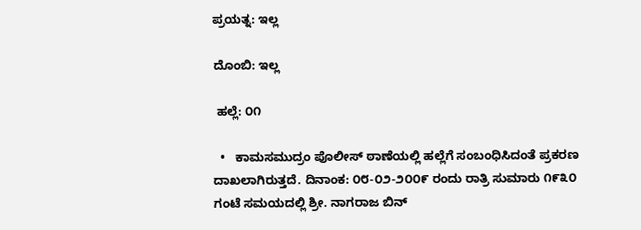ಪ್ರಯತ್ನ: ಇಲ್ಲ

ದೊಂಬಿ: ಇಲ್ಲ

 ಹಲ್ಲೆ: ೦೧

  •   ಕಾಮಸಮುದ್ರಂ ಪೊಲೀಸ್ ಠಾಣೆಯಲ್ಲಿ ಹಲ್ಲೆಗೆ ಸಂಬಂಧಿಸಿದಂತೆ ಪ್ರಕರಣ ದಾಖಲಾಗಿರುತ್ತದೆ. ದಿನಾಂಕ: ೦೮-೦೨-೨೦೦೯ ರಂದು ರಾತ್ರಿ ಸುಮಾರು ೧೯೩೦ ಗಂಟೆ ಸಮಯದಲ್ಲಿ ಶ್ರೀ. ನಾಗರಾಜ ಬಿನ್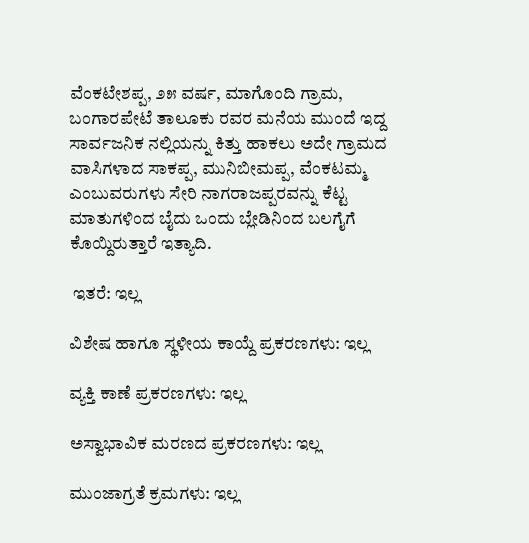ವೆಂಕಟೇಶಪ್ಪ, ೨೫ ವರ್ಷ, ಮಾಗೊಂದಿ ಗ್ರಾಮ, ಬಂಗಾರಪೇಟೆ ತಾಲೂಕು ರವರ ಮನೆಯ ಮುಂದೆ ಇದ್ದ ಸಾರ್ವಜನಿಕ ನಲ್ಲಿಯನ್ನು ಕಿತ್ತು ಹಾಕಲು ಅದೇ ಗ್ರಾಮದ ವಾಸಿಗಳಾದ ಸಾಕಪ್ಪ, ಮುನಿಬೀಮಪ್ಪ, ವೆಂಕಟಮ್ಮ ಎಂಬುವರುಗಳು ಸೇರಿ ನಾಗರಾಜಪ್ಪರವನ್ನು ಕೆಟ್ಟ ಮಾತುಗಳಿಂದ ಬೈದು ಒಂದು ಬ್ಲೇಡಿನಿಂದ ಬಲಗೈಗೆ ಕೊಯ್ದಿರುತ್ತಾರೆ ಇತ್ಯಾದಿ.

 ಇತರೆ: ಇಲ್ಲ

ವಿಶೇಷ ಹಾಗೂ ಸ್ಥಳೀಯ ಕಾಯ್ದೆ ಪ್ರಕರಣಗಳು: ಇಲ್ಲ

ವ್ಯಕ್ತಿ ಕಾಣೆ ಪ್ರಕರಣಗಳು: ಇಲ್ಲ

ಅಸ್ವಾಭಾವಿಕ ಮರಣದ ಪ್ರಕರಣಗಳು: ಇಲ್ಲ

ಮುಂಜಾಗ್ರತೆ ಕ್ರಮಗಳು: ಇಲ್ಲ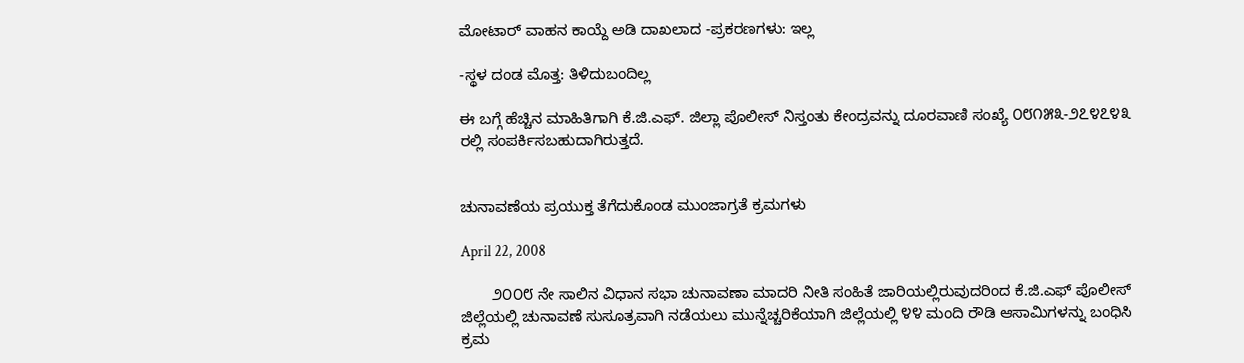ಮೋಟಾರ್‍ ವಾಹನ ಕಾಯ್ದೆ ಅಡಿ ದಾಖಲಾದ -ಪ್ರಕರಣಗಳು: ಇಲ್ಲ

-ಸ್ಥಳ ದಂಡ ಮೊತ್ತ: ತಿಳಿದುಬಂದಿಲ್ಲ

ಈ ಬಗ್ಗೆ ಹೆಚ್ಚಿನ ಮಾಹಿತಿಗಾಗಿ ಕೆ.ಜಿ.ಎಫ್. ಜಿಲ್ಲಾ ಪೊಲೀಸ್ ನಿಸ್ತಂತು ಕೇಂದ್ರವನ್ನು ದೂರವಾಣಿ ಸಂಖ್ಯೆ ೦೮೧೫೩-೨೭೪೭೪೩ ರಲ್ಲಿ ಸಂಪರ್ಕಿಸಬಹುದಾಗಿರುತ್ತದೆ.


ಚುನಾವಣೆಯ ಪ್ರಯುಕ್ತ ತೆಗೆದುಕೊಂಡ ಮುಂಜಾಗ್ರತೆ ಕ್ರಮಗಳು

April 22, 2008

       ೨೦೦೮ ನೇ ಸಾಲಿನ ವಿಧಾನ ಸಭಾ ಚುನಾವಣಾ ಮಾದರಿ ನೀತಿ ಸಂಹಿತೆ ಜಾರಿಯಲ್ಲಿರುವುದರಿಂದ ಕೆ.ಜಿ.ಎಫ್ ಪೊಲೀಸ್ ಜಿಲ್ಲೆಯಲ್ಲಿ ಚುನಾವಣೆ ಸುಸೂತ್ರವಾಗಿ ನಡೆಯಲು ಮುನ್ನೆಚ್ಚರಿಕೆಯಾಗಿ ಜಿಲ್ಲೆಯಲ್ಲಿ ೪೪ ಮಂದಿ ರೌಡಿ ಆಸಾಮಿಗಳನ್ನು ಬಂಧಿಸಿ ಕ್ರಮ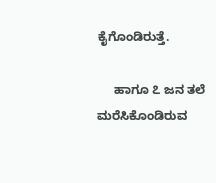ಕೈಗೊಂಡಿರುತ್ತೆ.

     ಹಾಗೂ ೭ ಜನ ತಲೆ ಮರೆಸಿಕೊಂಡಿರುವ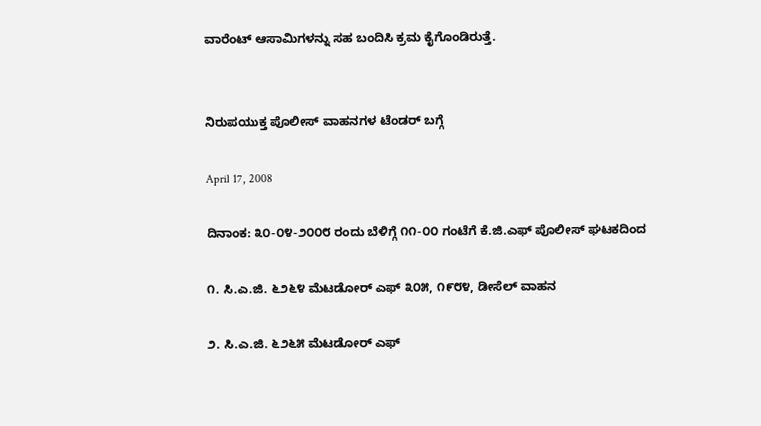ವಾರೆಂಟ್ ಆಸಾಮಿಗಳನ್ನು ಸಹ ಬಂದಿಸಿ ಕ್ರಮ ಕೈಗೊಂಡಿರುತ್ತೆ.


ನಿರುಪಯುಕ್ತ ಪೊಲೀಸ್ ವಾಹನಗಳ ಟೆಂಡರ್‍ ಬಗ್ಗೆ

April 17, 2008

ದಿನಾಂಕ: ೩೦-೦೪-೨೦೦೮ ರಂದು ಬೆಳಿಗ್ಗೆ ೧೧-೦೦ ಗಂಟೆಗೆ ಕೆ.ಜಿ.ಎಫ್ ಪೊಲೀಸ್ ಘಟಕದಿಂದ

೧. ಸಿ.ಎ.ಜಿ. ೬೨೬೪ ಮೆಟಡೋರ್‍ ಎಫ್ ೩೦೫, ೧೯೮೪, ಡೀಸೆಲ್ ವಾಹನ

೨. ಸಿ.ಎ.ಜಿ. ೬೨೬೫ ಮೆಟಡೋರ್‍ ಎಫ್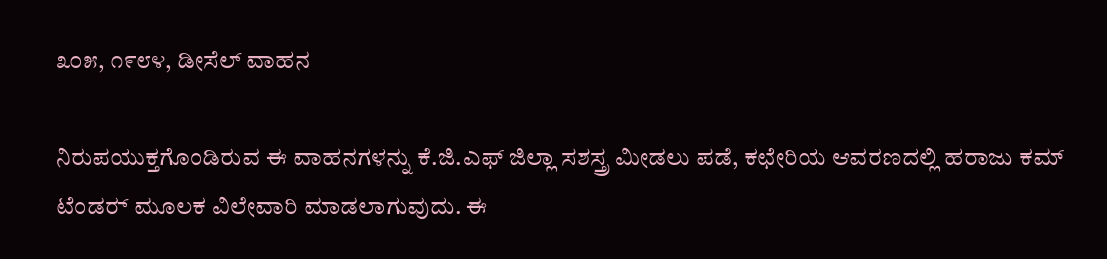೩೦೫, ೧೯೮೪, ಡೀಸೆಲ್ ವಾಹನ

ನಿರುಪಯುಕ್ತಗೊಂಡಿರುವ ಈ ವಾಹನಗಳನ್ನು ಕೆ.ಜಿ.ಎಫ್ ಜಿಲ್ಲಾ ಸಶಸ್ತ್ರ ಮೀಡಲು ಪಡೆ, ಕಛೇರಿಯ ಆವರಣದಲ್ಲಿ ಹರಾಜು ಕಮ್ ಟೆಂಡರ್‍ ಮೂಲಕ ವಿಲೇವಾರಿ ಮಾಡಲಾಗುವುದು. ಈ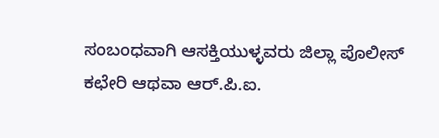ಸಂಬಂಧವಾಗಿ ಆಸಕ್ತಿಯುಳ್ಳವರು ಜಿಲ್ಲಾ ಪೊಲೀಸ್ ಕಛೇರಿ ಆಥವಾ ಆರ್‍.ಪಿ.ಐ.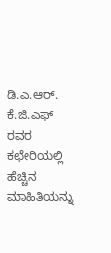ಡಿ.ಎ.ಆರ್‍. ಕೆ.ಜಿ.ಎಫ್ ರವರ ಕಛೇರಿಯಲ್ಲಿ ಹೆಚ್ಚಿನ ಮಾಹಿತಿಯನ್ನು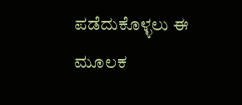ಪಡೆದುಕೊಳ್ಳಲು ಈ ಮೂಲಕ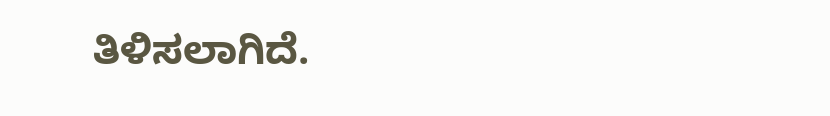ತಿಳಿಸಲಾಗಿದೆ.